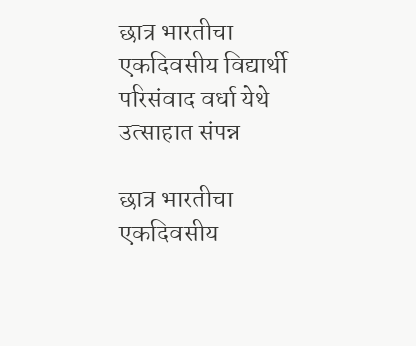छात्र भारतीचा एकदिवसीय विद्यार्थी परिसंवाद वर्धा येथे उत्साहात संपन्न

छात्र भारतीचा एकदिवसीय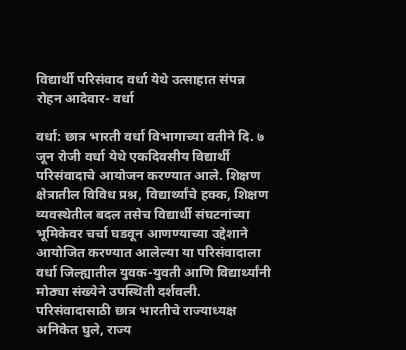विद्यार्थी परिसंवाद वर्धा येथे उत्साहात संपन्न
रोहन आदेवार- वर्धा

वर्धा: छात्र भारती वर्धा विभागाच्या वतीने दि. ७ जून रोजी वर्धा येथे एकदिवसीय विद्यार्थी परिसंवादाचे आयोजन करण्यात आले. शिक्षण क्षेत्रातील विविध प्रश्न, विद्यार्थ्यांचे हक्क, शिक्षण व्यवस्थेतील बदल तसेच विद्यार्थी संघटनांच्या भूमिकेवर चर्चा घडवून आणण्याच्या उद्देशाने आयोजित करण्यात आलेल्या या परिसंवादाला वर्धा जिल्ह्यातील युवक-युवती आणि विद्यार्थ्यांनी मोठ्या संख्येने उपस्थिती दर्शवली.
परिसंवादासाठी छात्र भारतीचे राज्याध्यक्ष अनिकेत घुले, राज्य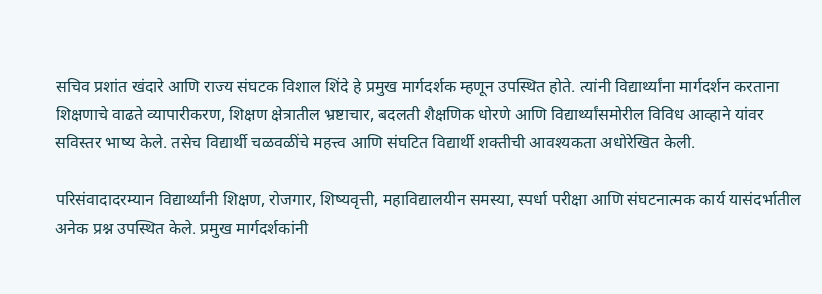सचिव प्रशांत खंदारे आणि राज्य संघटक विशाल शिंदे हे प्रमुख मार्गदर्शक म्हणून उपस्थित होते. त्यांनी विद्यार्थ्यांना मार्गदर्शन करताना शिक्षणाचे वाढते व्यापारीकरण, शिक्षण क्षेत्रातील भ्रष्टाचार, बदलती शैक्षणिक धोरणे आणि विद्यार्थ्यांसमोरील विविध आव्हाने यांवर सविस्तर भाष्य केले. तसेच विद्यार्थी चळवळींचे महत्त्व आणि संघटित विद्यार्थी शक्तीची आवश्यकता अधोरेखित केली.

परिसंवादादरम्यान विद्यार्थ्यांनी शिक्षण, रोजगार, शिष्यवृत्ती, महाविद्यालयीन समस्या, स्पर्धा परीक्षा आणि संघटनात्मक कार्य यासंदर्भातील अनेक प्रश्न उपस्थित केले. प्रमुख मार्गदर्शकांनी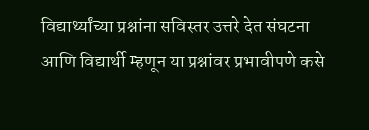विद्यार्थ्यांच्या प्रश्नांना सविस्तर उत्तरे देत संघटना आणि विद्यार्थी म्हणून या प्रश्नांवर प्रभावीपणे कसे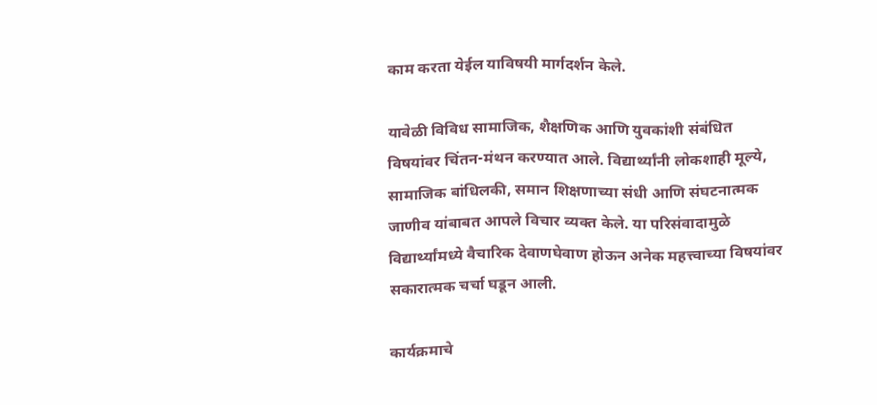काम करता येईल याविषयी मार्गदर्शन केले.

यावेळी विविध सामाजिक, शैक्षणिक आणि युवकांशी संबंधित विषयांवर चिंतन-मंथन करण्यात आले. विद्यार्थ्यांनी लोकशाही मूल्ये, सामाजिक बांधिलकी, समान शिक्षणाच्या संधी आणि संघटनात्मक जाणीव यांबाबत आपले विचार व्यक्त केले. या परिसंवादामुळे विद्यार्थ्यांमध्ये वैचारिक देवाणघेवाण होऊन अनेक महत्त्वाच्या विषयांवर सकारात्मक चर्चा घडून आली.

कार्यक्रमाचे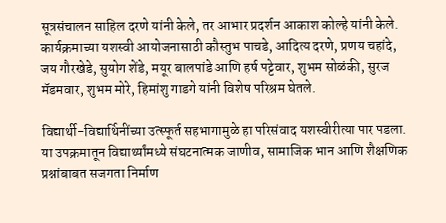सूत्रसंचालन साहिल दरणे यांनी केले, तर आभार प्रदर्शन आकाश कोल्हे यांनी केले. कार्यक्रमाच्या यशस्वी आयोजनासाठी कौस्तुभ पाचडे, आदित्य दरणे, प्रणय चहांदे, जय गौरखेडे, सुयोग शेंडे, मयूर बालपांडे आणि हर्ष पट्टेवार, शुभम सोळंकी, सुरज मॅडमवार, शुभम मोरे, हिमांशु गाडगे यांनी विशेष परिश्रम घेतले.

विद्यार्थी-विद्यार्थिनींच्या उत्स्फूर्त सहभागामुळे हा परिसंवाद यशस्वीरीत्या पार पडला. या उपक्रमातून विद्यार्थ्यांमध्ये संघटनात्मक जाणीव, सामाजिक भान आणि शैक्षणिक प्रश्नांबाबत सजगता निर्माण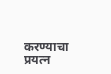करण्याचा प्रयत्न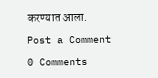करण्यात आला.

Post a Comment

0 Comments